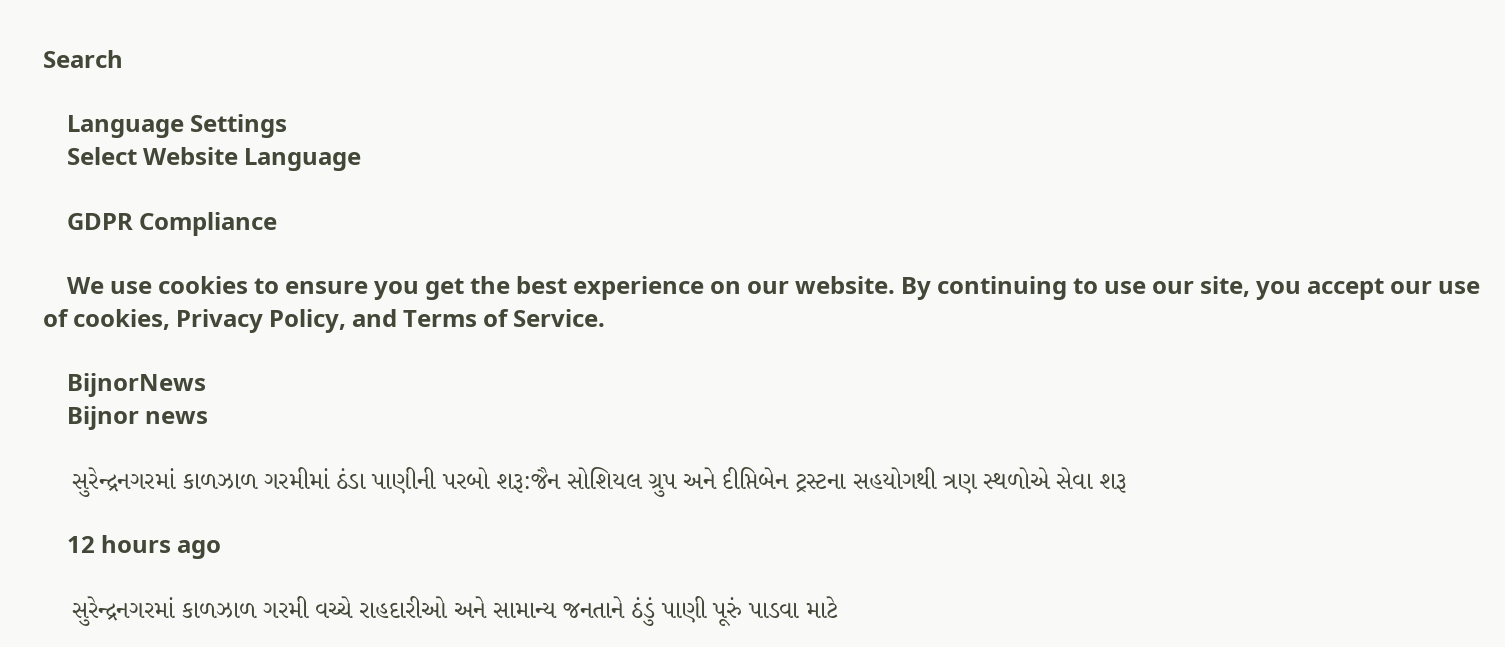Search

    Language Settings
    Select Website Language

    GDPR Compliance

    We use cookies to ensure you get the best experience on our website. By continuing to use our site, you accept our use of cookies, Privacy Policy, and Terms of Service.

    BijnorNews
    Bijnor news

    સુરેન્દ્રનગરમાં કાળઝાળ ગરમીમાં ઠંડા પાણીની પરબો શરૂ:જૈન સોશિયલ ગ્રુપ અને દીપ્તિબેન ટ્રસ્ટના સહયોગથી ત્રણ સ્થળોએ સેવા શરૂ

    12 hours ago

    સુરેન્દ્રનગરમાં કાળઝાળ ગરમી વચ્ચે રાહદારીઓ અને સામાન્ય જનતાને ઠંડું પાણી પૂરું પાડવા માટે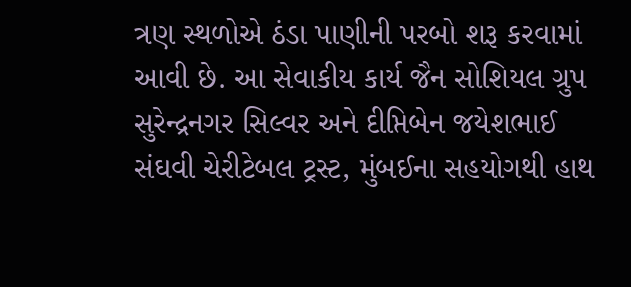ત્રણ સ્થળોએ ઠંડા પાણીની પરબો શરૂ કરવામાં આવી છે. આ સેવાકીય કાર્ય જૈન સોશિયલ ગ્રુપ સુરેન્દ્રનગર સિલ્વર અને દીપ્તિબેન જયેશભાઈ સંઘવી ચેરીટેબલ ટ્રસ્ટ, મુંબઈના સહયોગથી હાથ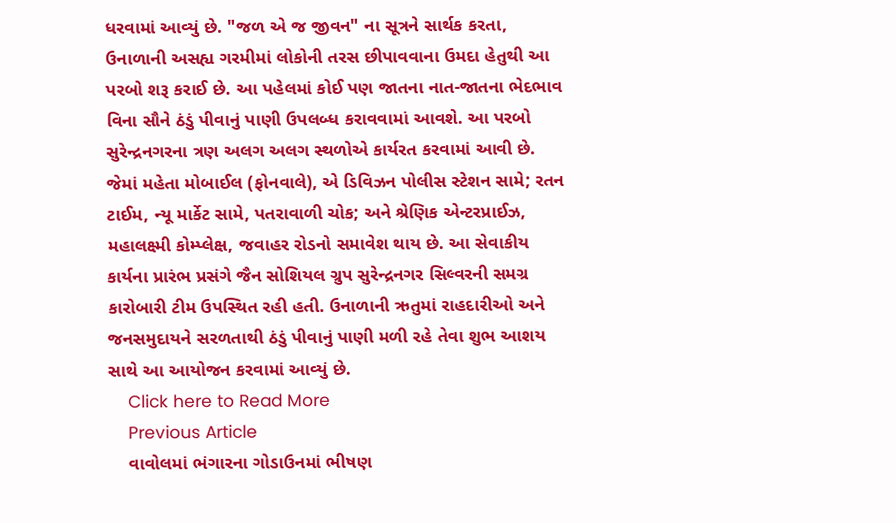ધરવામાં આવ્યું છે. "જળ એ જ જીવન" ના સૂત્રને સાર્થક કરતા, ઉનાળાની અસહ્ય ગરમીમાં લોકોની તરસ છીપાવવાના ઉમદા હેતુથી આ પરબો શરૂ કરાઈ છે. આ પહેલમાં કોઈ પણ જાતના નાત-જાતના ભેદભાવ વિના સૌને ઠંડું પીવાનું પાણી ઉપલબ્ધ કરાવવામાં આવશે. આ પરબો સુરેન્દ્રનગરના ત્રણ અલગ અલગ સ્થળોએ કાર્યરત કરવામાં આવી છે. જેમાં મહેતા મોબાઈલ (ફોનવાલે), એ ડિવિઝન પોલીસ સ્ટેશન સામે; રતન ટાઈમ, ન્યૂ માર્કેટ સામે, પતરાવાળી ચોક; અને શ્રેણિક એન્ટરપ્રાઈઝ, મહાલક્ષ્મી કોમ્પ્લેક્ષ, જવાહર રોડનો સમાવેશ થાય છે. આ સેવાકીય કાર્યના પ્રારંભ પ્રસંગે જૈન સોશિયલ ગ્રુપ સુરેન્દ્રનગર સિલ્વરની સમગ્ર કારોબારી ટીમ ઉપસ્થિત રહી હતી. ઉનાળાની ઋતુમાં રાહદારીઓ અને જનસમુદાયને સરળતાથી ઠંડું પીવાનું પાણી મળી રહે તેવા શુભ આશય સાથે આ આયોજન કરવામાં આવ્યું છે.
    Click here to Read More
    Previous Article
    વાવોલમાં ભંગારના ગોડાઉનમાં ભીષણ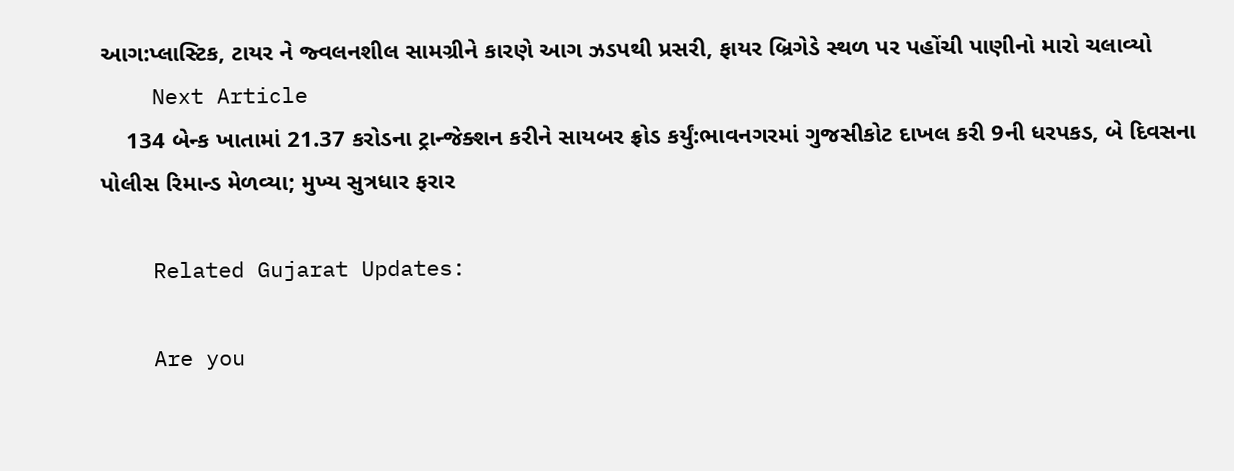આગ:પ્લાસ્ટિક, ટાયર ને જ્વલનશીલ સામગ્રીને કારણે આગ ઝડપથી પ્રસરી, ફાયર બ્રિગેડે સ્થળ પર પહોંચી પાણીનો મારો ચલાવ્યો
    Next Article
    134 બેન્ક ખાતામાં 21.37 કરોડના ટ્રાન્જેક્શન કરીને સાયબર ફ્રોડ કર્યું:ભાવનગરમાં ગુજસીકોટ દાખલ કરી 9ની ધરપકડ, બે દિવસના પોલીસ રિમાન્ડ મેળવ્યા; મુખ્ય સુત્રધાર ફરાર

    Related Gujarat Updates:

    Are you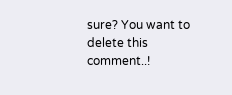sure? You want to delete this comment..!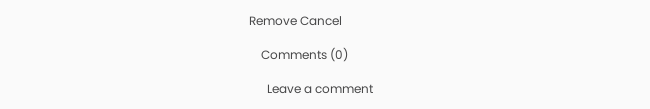Remove Cancel

    Comments (0)

      Leave a comment